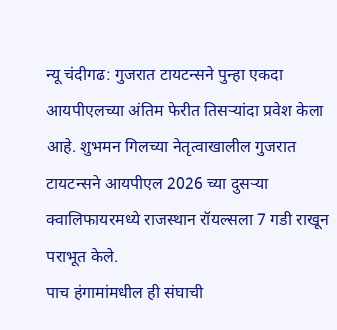न्यू चंदीगढ: गुजरात टायटन्सने पुन्हा एकदा आयपीएलच्या अंतिम फेरीत तिसऱ्यांदा प्रवेश केला आहे. शुभमन गिलच्या नेतृत्वाखालील गुजरात टायटन्सने आयपीएल 2026 च्या दुसऱ्या क्वालिफायरमध्ये राजस्थान रॉयल्सला 7 गडी राखून पराभूत केले.
पाच हंगामांमधील ही संघाची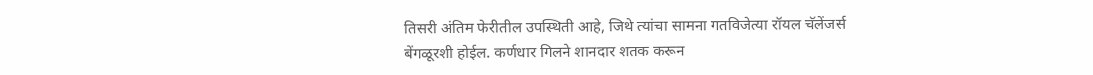तिसरी अंतिम फेरीतील उपस्थिती आहे, जिथे त्यांचा सामना गतविजेत्या रॉयल चॅलेंजर्स बेंगळूरशी होईल. कर्णधार गिलने शानदार शतक करून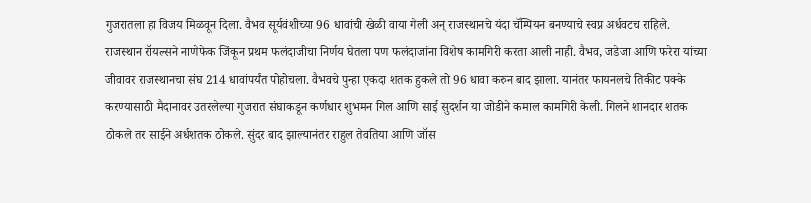गुजरातला हा विजय मिळवून दिला. वैभव सूर्यवंशीच्या 96 धावांची खेळी वाया गेली अन् राजस्थानचे यंदा चॅम्पियन बनण्याचे स्वप्न अर्धवटच राहिले.
राजस्थान रॉयल्सने नाणेफेक जिंकून प्रथम फलंदाजीचा निर्णय घेतला पण फलंदाजांना विशेष कामगिरी करता आली नाही. वैभव, जडेजा आणि फरेरा यांच्या जीवावर राजस्थानचा संघ 214 धावांपर्यंत पोहोचला. वैभवचे पुन्हा एकदा शतक हुकले तो 96 धावा करुन बाद झाला. यानंतर फायनलचे तिकीट पक्के करण्यासाठी मैदानावर उतरलेल्या गुजरात संघाकडून कर्णधार शुभमन गिल आणि साई सुदर्शन या जोडीने कमाल कामगिरी केली. गिलने शानदार शतक ठोकले तर साईने अर्धशतक ठोकले. सुंदर बाद झाल्यानंतर राहुल तेवतिया आणि जॉस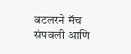बटलरने मॅच संपवली आणि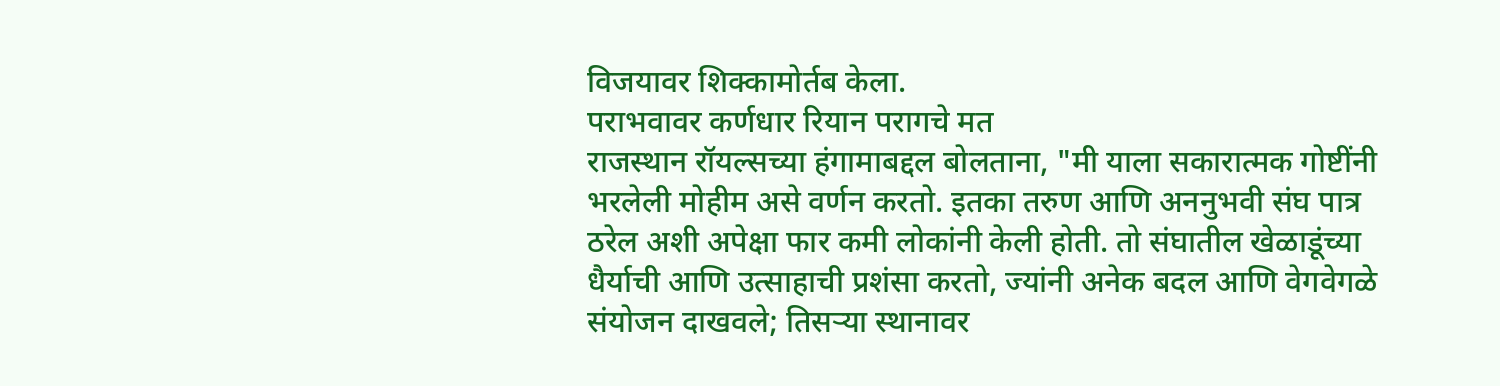विजयावर शिक्कामोर्तब केला.
पराभवावर कर्णधार रियान परागचे मत
राजस्थान रॉयल्सच्या हंगामाबद्दल बोलताना, "मी याला सकारात्मक गोष्टींनी भरलेली मोहीम असे वर्णन करतो. इतका तरुण आणि अननुभवी संघ पात्र ठरेल अशी अपेक्षा फार कमी लोकांनी केली होती. तो संघातील खेळाडूंच्या धैर्याची आणि उत्साहाची प्रशंसा करतो, ज्यांनी अनेक बदल आणि वेगवेगळे संयोजन दाखवले; तिसऱ्या स्थानावर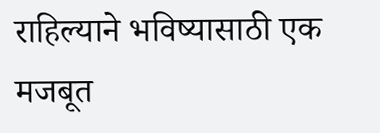राहिल्याने भविष्यासाठी एक मजबूत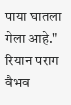पाया घातला गेला आहे."
रियान पराग वैभव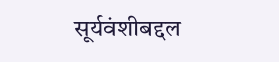सूर्यवंशीबद्दल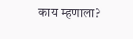काय म्हणाला?